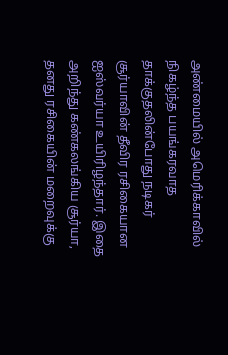அண்மையில் அமெரிக்காவில் நிகழ்ந்த பயங்கரவாத தாக்குதலின்போது நடிகர் சூர்யாவின் தீவிர ரசிகையான ஐஸ்வர்யா உயிரிழந்தார். இதை அறிந்து கண்கலங்கிய சூர்யா, தனது ரசிகையின் மறைவுக்கு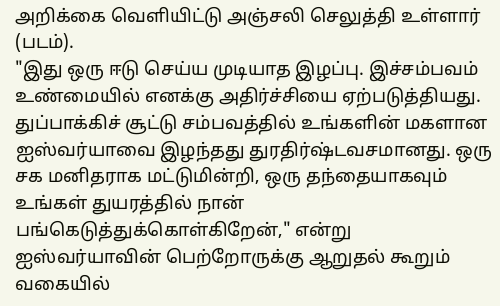அறிக்கை வெளியிட்டு அஞ்சலி செலுத்தி உள்ளார் (படம்).
"இது ஒரு ஈடு செய்ய முடியாத இழப்பு. இச்சம்பவம் உண்மையில் எனக்கு அதிர்ச்சியை ஏற்படுத்தியது. துப்பாக்கிச் சூட்டு சம்பவத்தில் உங்களின் மகளான ஐஸ்வர்யாவை இழந்தது துரதிர்ஷ்டவசமானது. ஒரு சக மனிதராக மட்டுமின்றி, ஒரு தந்தையாகவும் உங்கள் துயரத்தில் நான் பங்கெடுத்துக்கொள்கிறேன்," என்று ஐஸ்வர்யாவின் பெற்றோருக்கு ஆறுதல் கூறும் வகையில்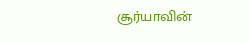சூர்யாவின்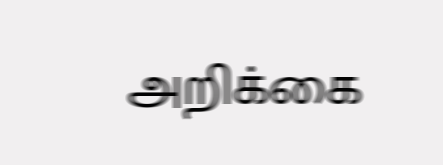அறிக்கை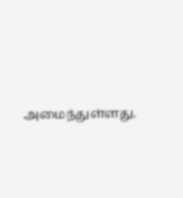அமைந்துள்ளது.